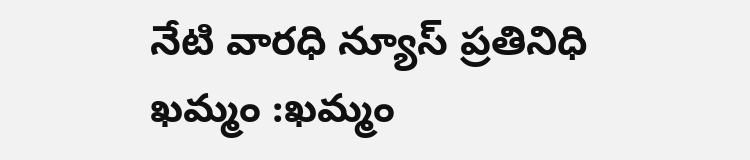నేటి వారధి న్యూస్ ప్రతినిధి
ఖమ్మం :ఖమ్మం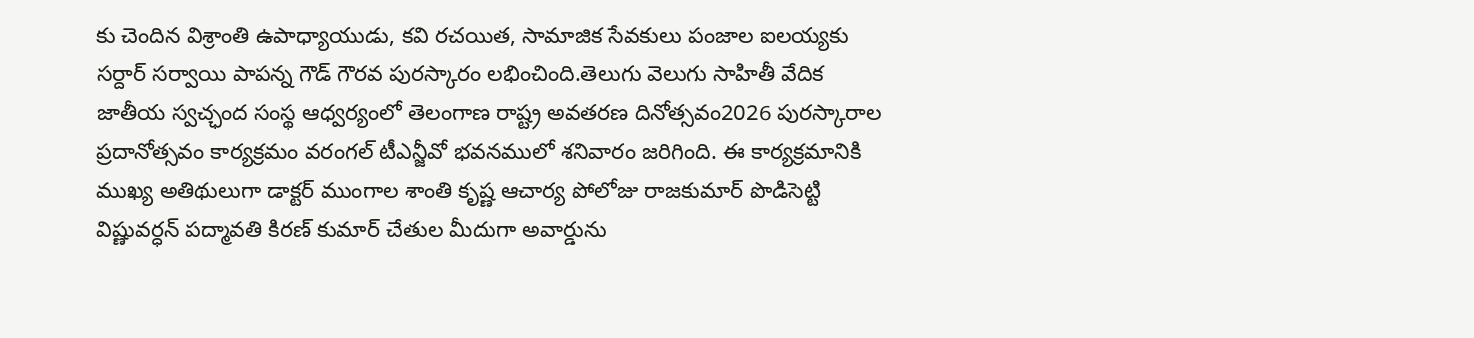కు చెందిన విశ్రాంతి ఉపాధ్యాయుడు, కవి రచయిత, సామాజిక సేవకులు పంజాల ఐలయ్యకు సర్దార్ సర్వాయి పాపన్న గౌడ్ గౌరవ పురస్కారం లభించింది.తెలుగు వెలుగు సాహితీ వేదిక జాతీయ స్వచ్ఛంద సంస్థ ఆధ్వర్యంలో తెలంగాణ రాష్ట్ర అవతరణ దినోత్సవం2026 పురస్కారాల ప్రదానోత్సవం కార్యక్రమం వరంగల్ టీఎన్జీవో భవనములో శనివారం జరిగింది. ఈ కార్యక్రమానికి ముఖ్య అతిథులుగా డాక్టర్ ముంగాల శాంతి కృష్ణ ఆచార్య పోలోజు రాజకుమార్ పొడిసెట్టి విష్ణువర్ధన్ పద్మావతి కిరణ్ కుమార్ చేతుల మీదుగా అవార్డును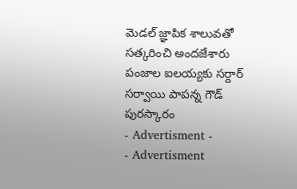మెడల్ జ్ఞాపిక శాలువతో సత్కరించి అందజేశారు
పంజాల ఐలయ్యకు సర్దార్ సర్వాయి పాపన్న గౌడ్ పురస్కారం
- Advertisment -
- Advertisment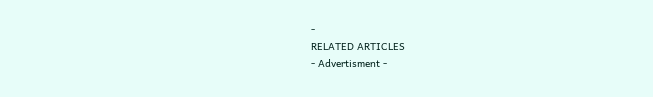-
RELATED ARTICLES
- Advertisment -